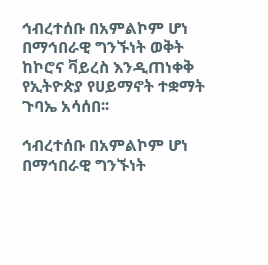ኅብረተሰቡ በአምልኮም ሆነ በማኅበራዊ ግንኙነት ወቅት ከኮሮና ቫይረስ እንዲጠነቀቅ የኢትዮጵያ የሀይማኖት ተቋማት ጉባኤ አሳሰበ፡፡

ኅብረተሰቡ በአምልኮም ሆነ በማኅበራዊ ግንኙነት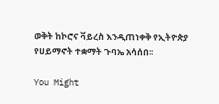ወቅት ከኮሮና ቫይረስ እንዲጠነቀቅ የኢትዮጵያ የሀይማኖት ተቋማት ጉባኤ አሳሰበ፡፡

You Might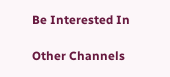Be Interested In

Other Channels